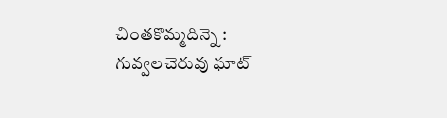చింతకొమ్మదిన్నె : గువ్వలచెరువు ఘాట్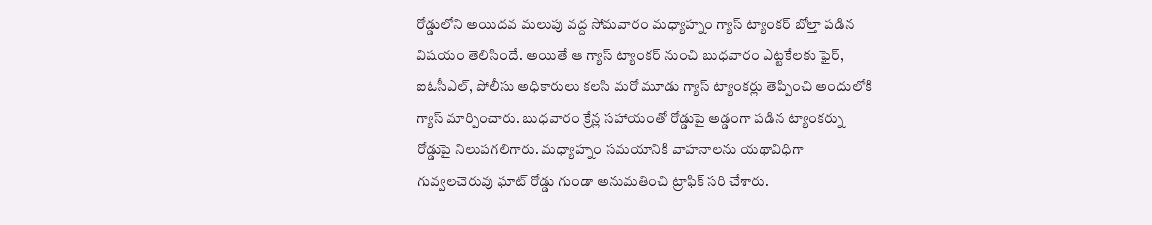రోడ్డులోని అయిదవ మలుపు వద్ద సోమవారం మధ్యాహ్నం గ్యాస్ ట్యాంకర్ బోల్తా పడిన విషయం తెలిసిందే. అయితే ఆ గ్యాస్ ట్యాంకర్ నుంచి బుధవారం ఎట్టకేలకు ఫైర్, ఐఓసీఎల్, పోలీసు అధికారులు కలసి మరో మూడు గ్యాస్ ట్యాంకర్లు తెప్పించి అందులోకి గ్యాస్ మార్పించారు. బుధవారం క్రేన్ల సహాయంతో రోడ్డుపై అడ్డంగా పడిన ట్యాంకర్ను రోడ్డుపై నిలుపగలిగారు. మధ్యాహ్నం సమయానికి వాహనాలను యథావిధిగా గువ్వలచెరువు ఘాట్ రోడ్డు గుండా అనుమతించి ట్రాఫిక్ సరి చేశారు.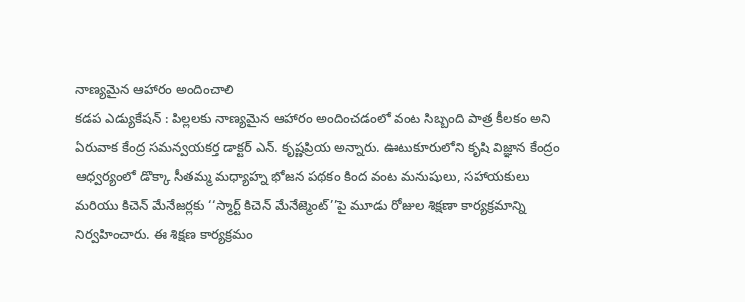నాణ్యమైన ఆహారం అందించాలి
కడప ఎడ్యుకేషన్ : పిల్లలకు నాణ్యమైన ఆహారం అందించడంలో వంట సిబ్బంది పాత్ర కీలకం అని ఏరువాక కేంద్ర సమన్వయకర్త డాక్టర్ ఎన్. కృష్ణప్రియ అన్నారు. ఊటుకూరులోని కృషి విజ్ఞాన కేంద్రం ఆధ్వర్యంలో డొక్కా సీతమ్మ మధ్యాహ్న భోజన పథకం కింద వంట మనుషులు, సహాయకులు మరియు కిచెన్ మేనేజర్లకు ‘‘స్మార్ట్ కిచెన్ మేనేజ్మెంట్’’పై మూడు రోజుల శిక్షణా కార్యక్రమాన్ని నిర్వహించారు. ఈ శిక్షణ కార్యక్రమం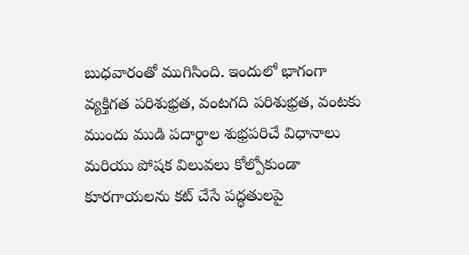బుధవారంతో ముగిసింది. ఇందులో భాగంగా వ్యక్తిగత పరిశుభ్రత, వంటగది పరిశుభ్రత, వంటకు ముందు ముడి పదార్థాల శుభ్రపరిచే విధానాలు మరియు పోషక విలువలు కోల్పోకుండా కూరగాయలను కట్ చేసే పద్ధతులపై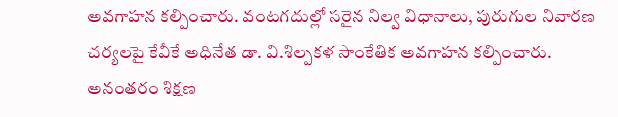అవగాహన కల్పించారు. వంటగదుల్లో సరైన నిల్వ విధానాలు, పురుగుల నివారణ చర్యలపై కేవీకే అధినేత డా. వి.శిల్పకళ సాంకేతిక అవగాహన కల్పించారు. అనంతరం శిక్షణ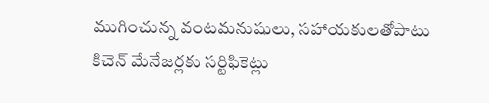ముగించున్న వంటమనుషులు, సహాయకులతోపాటు కిచెన్ మేనేజర్లకు సర్టిఫికెట్లు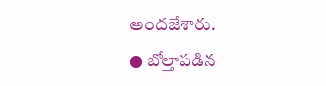అందజేశారు.
● బోల్తాపడిన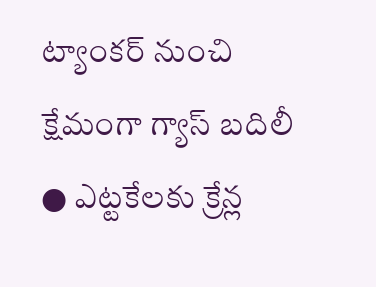ట్యాంకర్ నుంచి క్షేమంగా గ్యాస్ బదిలీ
● ఎట్టకేలకు క్రేన్ల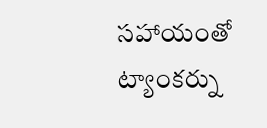సహాయంతో ట్యాంకర్ను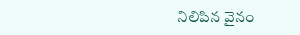నిలిపిన వైనం